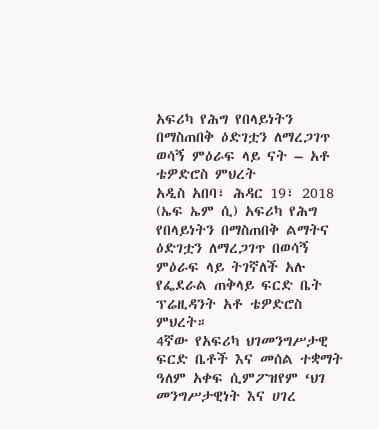አፍሪካ የሕግ የበላይነትን በማስጠበቅ ዕድገቷን ለማረጋገጥ ወሳኝ ምዕራፍ ላይ ናት – አቶ ቴዎድሮስ ምህረት
አዲስ አበባ፣ ሕዳር 19፣ 2018 (ኤፍ ኤም ሲ) አፍሪካ የሕግ የበላይነትን በማስጠበቅ ልማትና ዕድገቷን ለማረጋገጥ በወሳኝ ምዕራፍ ላይ ትገኛለች አሉ የፌደራል ጠቅላይ ፍርድ ቤት ፕሬዚዳንት አቶ ቴዎድሮስ ምህረት።
4ኛው የአፍሪካ ህገመንግሥታዊ ፍርድ ቤቶች እና መሰል ተቋማት ዓለም አቀፍ ሲምፖዝየም ‘ህገ መንግሥታዊነት እና ሀገረ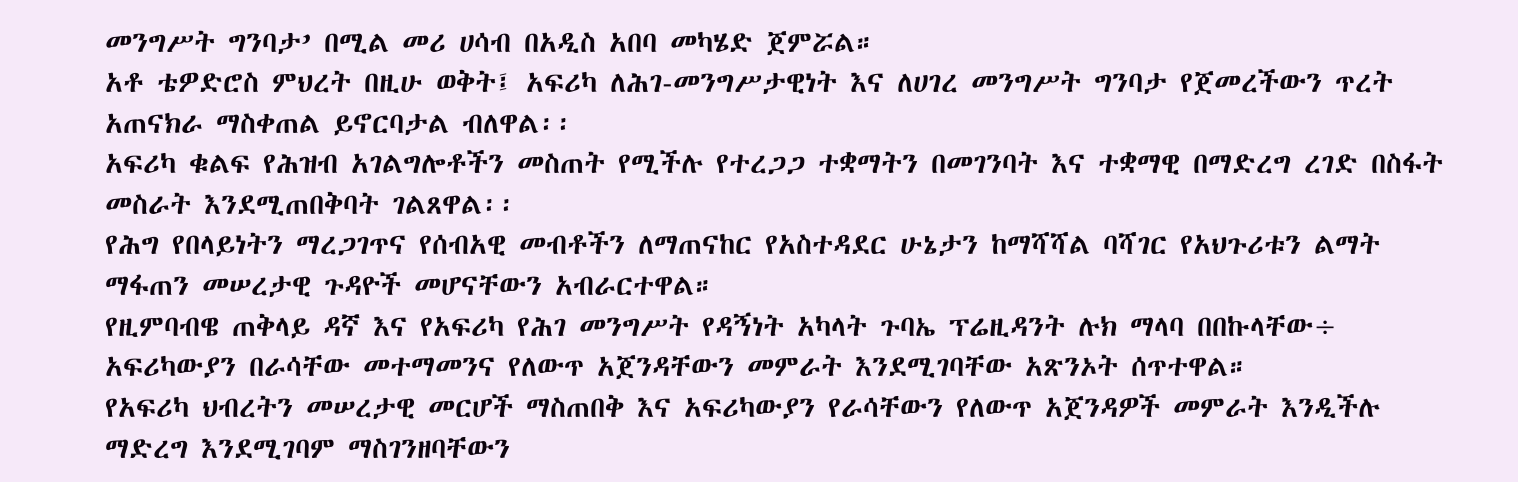መንግሥት ግንባታ’ በሚል መሪ ሀሳብ በአዲስ አበባ መካሄድ ጀምሯል።
አቶ ቴዎድሮስ ምህረት በዚሁ ወቅት፤ አፍሪካ ለሕገ-መንግሥታዊነት እና ለሀገረ መንግሥት ግንባታ የጀመረችውን ጥረት አጠናክራ ማስቀጠል ይኖርባታል ብለዋል፡፡
አፍሪካ ቁልፍ የሕዝብ አገልግሎቶችን መስጠት የሚችሉ የተረጋጋ ተቋማትን በመገንባት እና ተቋማዊ በማድረግ ረገድ በስፋት መስራት እንደሚጠበቅባት ገልጸዋል፡፡
የሕግ የበላይነትን ማረጋገጥና የሰብአዊ መብቶችን ለማጠናከር የአስተዳደር ሁኔታን ከማሻሻል ባሻገር የአህጉሪቱን ልማት ማፋጠን መሠረታዊ ጉዳዮች መሆናቸውን አብራርተዋል።
የዚምባብዌ ጠቅላይ ዳኛ እና የአፍሪካ የሕገ መንግሥት የዳኝነት አካላት ጉባኤ ፕሬዚዳንት ሉክ ማላባ በበኩላቸው÷ አፍሪካውያን በራሳቸው መተማመንና የለውጥ አጀንዳቸውን መምራት እንደሚገባቸው አጽንኦት ሰጥተዋል።
የአፍሪካ ህብረትን መሠረታዊ መርሆች ማስጠበቅ እና አፍሪካውያን የራሳቸውን የለውጥ አጀንዳዎች መምራት እንዲችሉ ማድረግ እንደሚገባም ማስገንዘባቸውን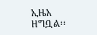ኢዜአ ዘግቧል፡፡